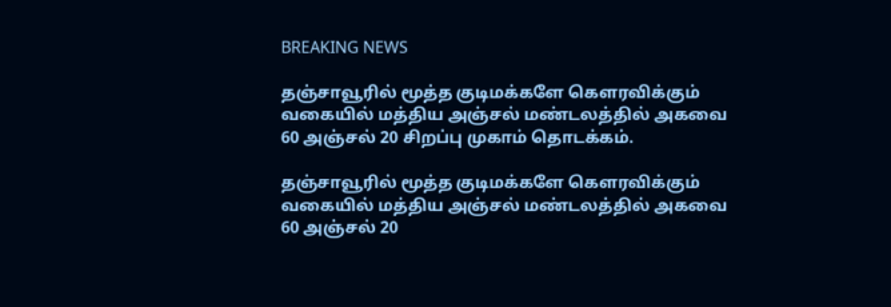BREAKING NEWS

தஞ்சாவூரில் மூத்த குடிமக்களே கௌரவிக்கும் வகையில் மத்திய அஞ்சல் மண்டலத்தில் அகவை 60 அஞ்சல் 20 சிறப்பு முகாம் தொடக்கம்.

தஞ்சாவூரில் மூத்த குடிமக்களே கௌரவிக்கும் வகையில் மத்திய அஞ்சல் மண்டலத்தில் அகவை 60 அஞ்சல் 20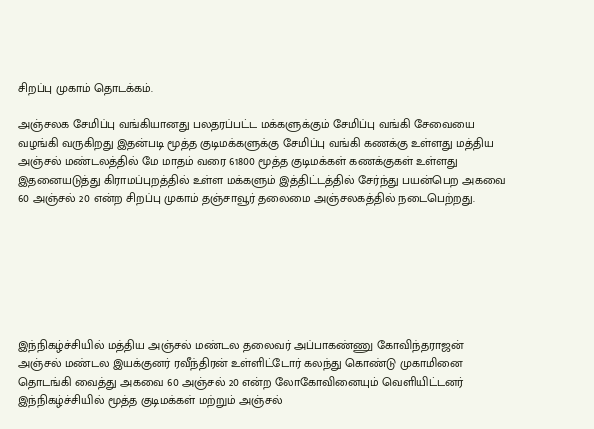சிறப்பு முகாம் தொடக்கம்.

அஞ்சலக சேமிப்பு வங்கியானது பலதரப்பட்ட மக்களுக்கும் சேமிப்பு வங்கி சேவையை வழங்கி வருகிறது இதன்படி மூத்த குடிமக்களுக்கு சேமிப்பு வங்கி கணக்கு உள்ளது மத்திய அஞ்சல் மண்டலத்தில் மே மாதம் வரை 61800 மூத்த குடிமக்கள் கணக்குகள் உள்ளது இதனையடுத்து கிராமப்புறத்தில் உள்ள மக்களும் இத்திட்டத்தில் சேர்ந்து பயன்பெற அகவை 60 அஞ்சல் 20 என்ற சிறப்பு முகாம் தஞ்சாவூர் தலைமை அஞ்சலகத்தில் நடைபெற்றது.







இந்நிகழ்ச்சியில் மத்திய அஞ்சல் மண்டல தலைவர் அப்பாகண்ணு கோவிந்தராஜன் அஞ்சல் மண்டல இயக்குனர் ரவீந்திரன் உள்ளிட்டோர் கலந்து கொண்டு முகாமினை தொடங்கி வைத்து அகவை 60 அஞ்சல் 20 என்ற லோகோவினையும் வெளியிட்டனர் இந்நிகழ்ச்சியில் மூத்த குடிமக்கள் மற்றும் அஞ்சல்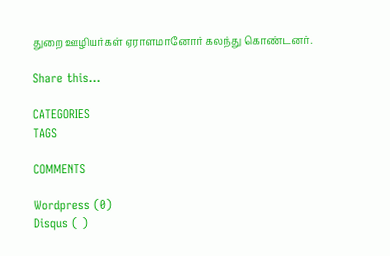துறை ஊழியர்கள் ஏராளமானோர் கலந்து கொண்டனர்.

Share this…

CATEGORIES
TAGS

COMMENTS

Wordpress (0)
Disqus ( )